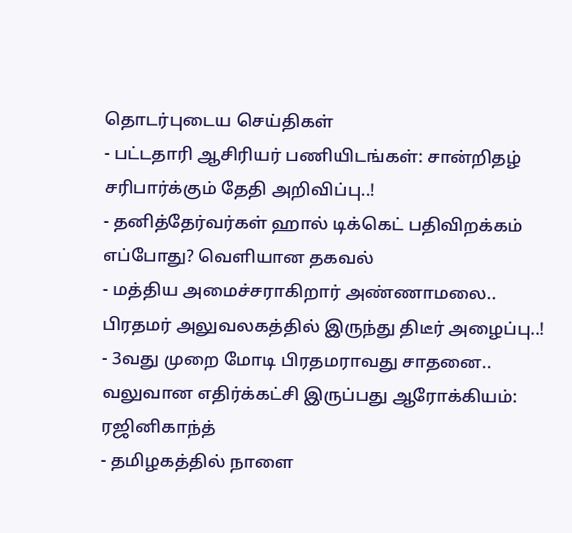தொடர்புடைய செய்திகள்
- பட்டதாரி ஆசிரியர் பணியிடங்கள்: சான்றிதழ் சரிபார்க்கும் தேதி அறிவிப்பு..!
- தனித்தேர்வர்கள் ஹால் டிக்கெட் பதிவிறக்கம் எப்போது? வெளியான தகவல்
- மத்திய அமைச்சராகிறார் அண்ணாமலை.. பிரதமர் அலுவலகத்தில் இருந்து திடீர் அழைப்பு..!
- 3வது முறை மோடி பிரதமராவது சாதனை.. வலுவான எதிர்க்கட்சி இருப்பது ஆரோக்கியம்: ரஜினிகாந்த்
- தமிழகத்தில் நாளை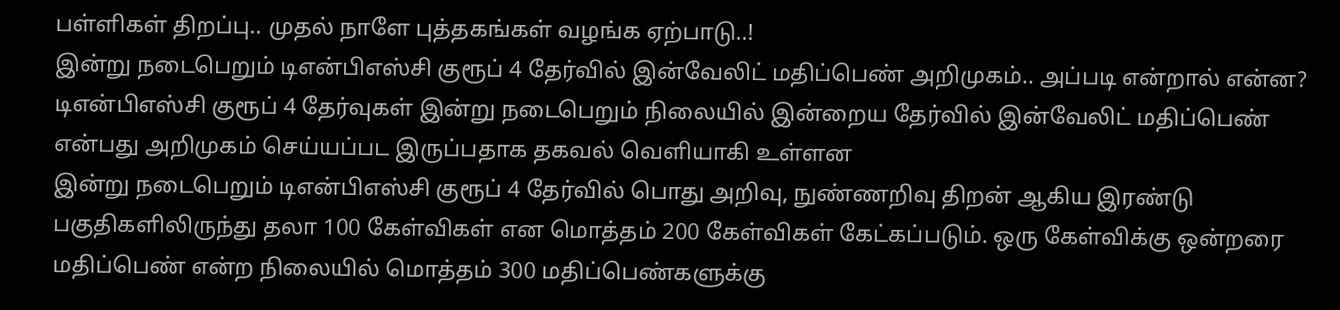பள்ளிகள் திறப்பு.. முதல் நாளே புத்தகங்கள் வழங்க ஏற்பாடு..!
இன்று நடைபெறும் டிஎன்பிஎஸ்சி குரூப் 4 தேர்வில் இன்வேலிட் மதிப்பெண் அறிமுகம்.. அப்படி என்றால் என்ன?
டிஎன்பிஎஸ்சி குரூப் 4 தேர்வுகள் இன்று நடைபெறும் நிலையில் இன்றைய தேர்வில் இன்வேலிட் மதிப்பெண் என்பது அறிமுகம் செய்யப்பட இருப்பதாக தகவல் வெளியாகி உள்ளன
இன்று நடைபெறும் டிஎன்பிஎஸ்சி குரூப் 4 தேர்வில் பொது அறிவு, நுண்ணறிவு திறன் ஆகிய இரண்டு பகுதிகளிலிருந்து தலா 100 கேள்விகள் என மொத்தம் 200 கேள்விகள் கேட்கப்படும். ஒரு கேள்விக்கு ஒன்றரை மதிப்பெண் என்ற நிலையில் மொத்தம் 300 மதிப்பெண்களுக்கு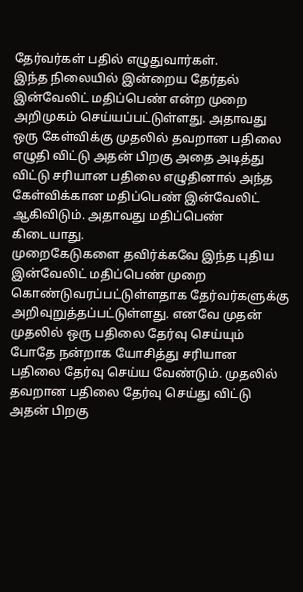தேர்வர்கள் பதில் எழுதுவார்கள்.
இந்த நிலையில் இன்றைய தேர்தல் இன்வேலிட் மதிப்பெண் என்ற முறை அறிமுகம் செய்யப்பட்டுள்ளது. அதாவது ஒரு கேள்விக்கு முதலில் தவறான பதிலை எழுதி விட்டு அதன் பிறகு அதை அடித்து விட்டு சரியான பதிலை எழுதினால் அந்த கேள்விக்கான மதிப்பெண் இன்வேலிட் ஆகிவிடும். அதாவது மதிப்பெண் கிடையாது.
முறைகேடுகளை தவிர்க்கவே இந்த புதிய இன்வேலிட் மதிப்பெண் முறை கொண்டுவரப்பட்டுள்ளதாக தேர்வர்களுக்கு அறிவுறுத்தப்பட்டுள்ளது. எனவே முதன் முதலில் ஒரு பதிலை தேர்வு செய்யும் போதே நன்றாக யோசித்து சரியான பதிலை தேர்வு செய்ய வேண்டும். முதலில் தவறான பதிலை தேர்வு செய்து விட்டு அதன் பிறகு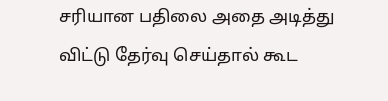சரியான பதிலை அதை அடித்து விட்டு தேர்வு செய்தால் கூட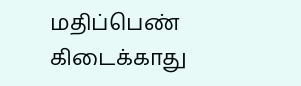மதிப்பெண் கிடைக்காது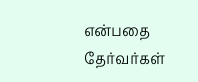என்பதை தேர்வர்கள்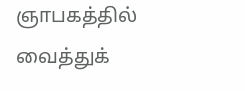ஞாபகத்தில் வைத்துக்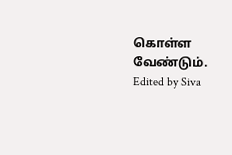கொள்ள வேண்டும்.
Edited by Siva